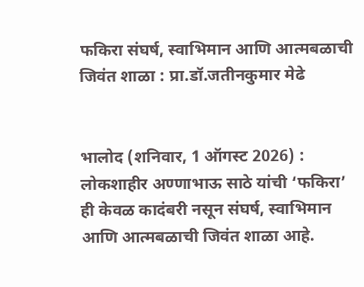फकिरा संघर्ष, स्वाभिमान आणि आत्मबळाची जिवंत शाळा : प्रा.डॉ.जतीनकुमार मेढे


भालोद (शनिवार, 1 ऑगस्ट 2026) : लोकशाहीर अण्णाभाऊ साठे यांची ‘फकिरा’ ही केवळ कादंबरी नसून संघर्ष, स्वाभिमान आणि आत्मबळाची जिवंत शाळा आहे.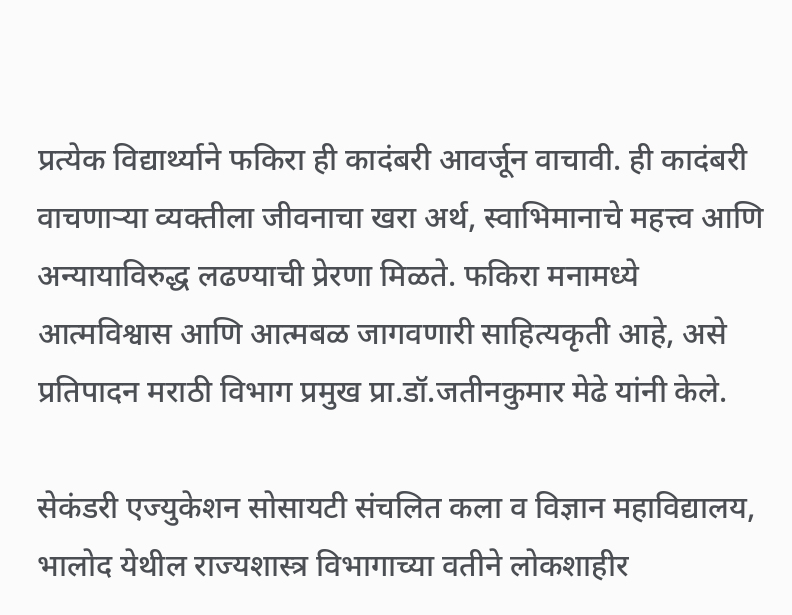प्रत्येक विद्यार्थ्याने फकिरा ही कादंबरी आवर्जून वाचावी. ही कादंबरी वाचणार्‍या व्यक्तीला जीवनाचा खरा अर्थ, स्वाभिमानाचे महत्त्व आणि अन्यायाविरुद्ध लढण्याची प्रेरणा मिळते. फकिरा मनामध्ये आत्मविश्वास आणि आत्मबळ जागवणारी साहित्यकृती आहे, असे प्रतिपादन मराठी विभाग प्रमुख प्रा.डॉ.जतीनकुमार मेढे यांनी केले.

सेकंडरी एज्युकेशन सोसायटी संचलित कला व विज्ञान महाविद्यालय, भालोद येथील राज्यशास्त्र विभागाच्या वतीने लोकशाहीर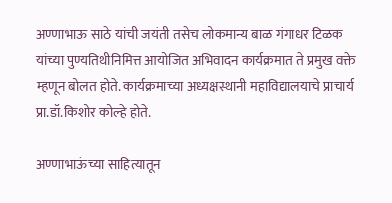अण्णाभाऊ साठे यांची जयंती तसेच लोकमान्य बाळ गंगाधर टिळक यांच्या पुण्यतिथीनिमित्त आयोजित अभिवादन कार्यक्रमात ते प्रमुख वक्ते म्हणून बोलत होते. कार्यक्रमाच्या अध्यक्षस्थानी महाविद्यालयाचे प्राचार्य प्रा.डॉ.किशोर कोल्हे होते.

अण्णाभाऊंच्या साहित्यातून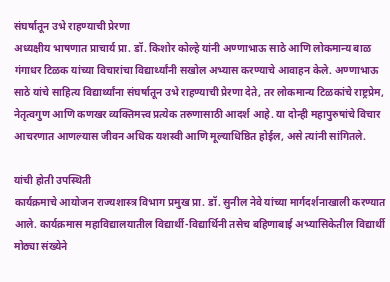संघर्षातून उभे राहण्याची प्रेरणा
अध्यक्षीय भाषणात प्राचार्य प्रा. डॉ. किशोर कोल्हे यांनी अण्णाभाऊ साठे आणि लोकमान्य बाळ गंगाधर टिळक यांच्या विचारांचा विद्यार्थ्यांनी सखोल अभ्यास करण्याचे आवाहन केले. अण्णाभाऊ साठे यांचे साहित्य विद्यार्थ्यांना संघर्षातून उभे राहण्याची प्रेरणा देते, तर लोकमान्य टिळकांचे राष्ट्रप्रेम, नेतृत्वगुण आणि कणखर व्यक्तिमत्त्व प्रत्येक तरुणासाठी आदर्श आहे. या दोन्ही महापुरुषांचे विचार आचरणात आणल्यास जीवन अधिक यशस्वी आणि मूल्याधिष्ठित होईल, असे त्यांनी सांगितले.

यांची होती उपस्थिती
कार्यक्रमाचे आयोजन राज्यशास्त्र विभाग प्रमुख प्रा. डॉ. सुनील नेवे यांच्या मार्गदर्शनाखाली करण्यात आले. कार्यक्रमास महाविद्यालयातील विद्यार्थी-विद्यार्थिनी तसेच बहिणाबाई अभ्यासिकेतील विद्यार्थी मोठ्या संख्येने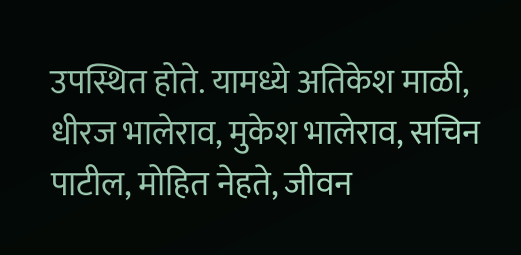उपस्थित होते. यामध्ये अतिकेश माळी, धीरज भालेराव, मुकेश भालेराव, सचिन पाटील, मोहित नेहते, जीवन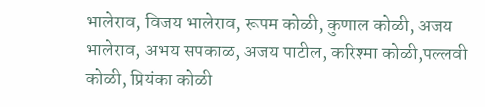भालेराव, विजय भालेराव, रूपम कोळी, कुणाल कोळी, अजय भालेराव, अभय सपकाळ, अजय पाटील, करिश्मा कोळी,पल्लवी कोळी, प्रियंका कोळी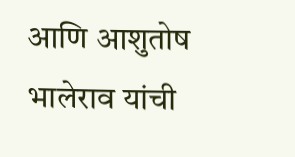आणि आशुतोष भालेराव यांची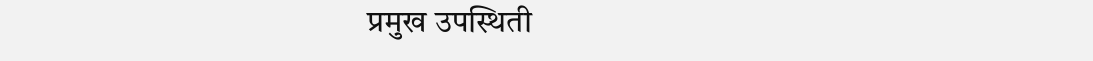प्रमुख उपस्थिती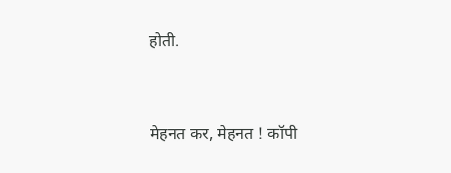होती.


मेहनत कर, मेहनत ! कॉपी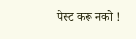पेस्ट करू नको !